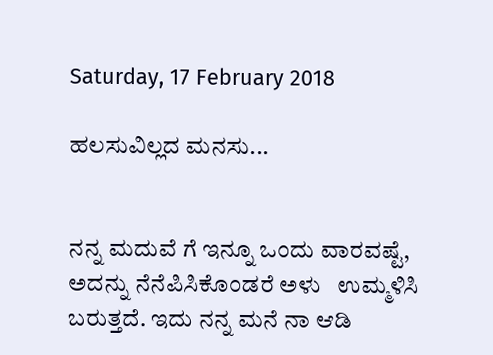Saturday, 17 February 2018

ಹಲಸುವಿಲ್ಲದ ಮನಸು...


ನನ್ನ ಮದುವೆ ಗೆ ಇನ್ನೂ ಒಂದು ವಾರವಷ್ಟೆ, ಅದನ್ನು ನೆನೆಪಿಸಿಕೊಂಡರೆ ಅಳು   ಉಮ್ಮಳಿಸಿ ಬರುತ್ತದೆ. ಇದು ನನ್ನ ಮನೆ ನಾ ಆಡಿ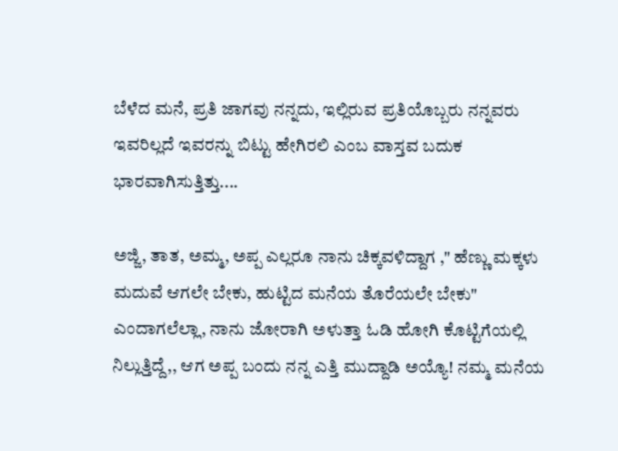ಬೆಳೆದ ಮನೆ, ಪ್ರತಿ ಜಾಗವು ನನ್ನದು, ಇಲ್ಲಿರುವ ಪ್ರತಿಯೊಬ್ಬರು ನನ್ನವರು ಇವರಿಲ್ಲದೆ ಇವರನ್ನು ಬಿಟ್ಟು ಹೇಗಿರಲಿ ಎಂಬ ವಾಸ್ತವ ಬದುಕ ಭಾರವಾಗಿಸುತ್ತಿತ್ತು....

ಅಜ್ಜಿ, ತಾತ, ಅಮ್ಮ, ಅಪ್ಪ ಎಲ್ಲರೂ ನಾನು ಚಿಕ್ಕವಳಿದ್ದಾಗ ," ಹೆಣ್ಣು ಮಕ್ಕಳು ಮದುವೆ ಆಗಲೇ ಬೇಕು, ಹುಟ್ಟಿದ ಮನೆಯ ತೊರೆಯಲೇ ಬೇಕು" ಎಂದಾಗಲೆಲ್ಲಾ, ನಾನು ಜೋರಾಗಿ ಅಳುತ್ತಾ ಓಡಿ ಹೋಗಿ ಕೊಟ್ಟಿಗೆಯಲ್ಲಿ ನಿಲ್ಲುತ್ತಿದ್ದೆ,, ಆಗ ಅಪ್ಪ ಬಂದು ನನ್ನ ಎತ್ತಿ ಮುದ್ದಾಡಿ ಅಯ್ಯೊ! ನಮ್ಮ ಮನೆಯ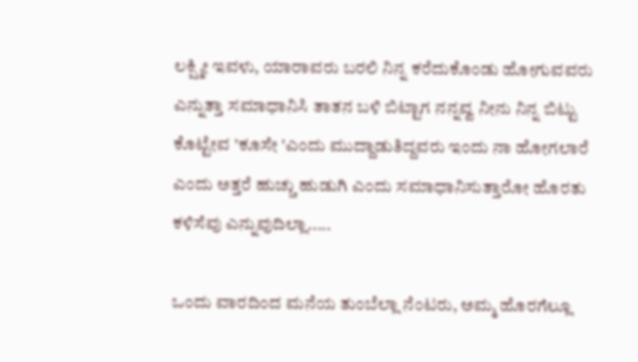ಲಕ್ಷ್ಮೀ ಇವಳು, ಯಾರಾವರು ಬರಲಿ ನಿನ್ನ ಕರೆದುಕೊಂಡು ಹೋಗುವವರು ಎನ್ನುತ್ತಾ ಸಮಾಧಾನಿಸಿ ತಾತನ ಬಳಿ ಬಿಟ್ಟಾಗ ನನ್ನವ್ವ ನೀನು ನಿನ್ನ ಬಿಟ್ಟು ಕೊಟ್ಟೇವ 'ಕೂಸೇ 'ಎಂದು ಮುದ್ದಾಡುತಿದ್ದವರು ಇಂದು ನಾ ಹೋಗಲಾರೆ ಎಂದು ಅತ್ತರೆ ಹುಚ್ಚು ಹುಡುಗಿ ಎಂದು ಸಮಾಧಾನಿಸುತ್ತಾರೋ ಹೊರತು ಕಳಿಸೆವು ಎನ್ನುವುದಿಲ್ಲಾ.....

ಒಂದು ವಾರದಿಂದ ಮನೆಯ ತುಂಬೆಲ್ಲಾ ನೆಂಟರು, ಅಮ್ಮ ಹೊರಗೆಲ್ಲೂ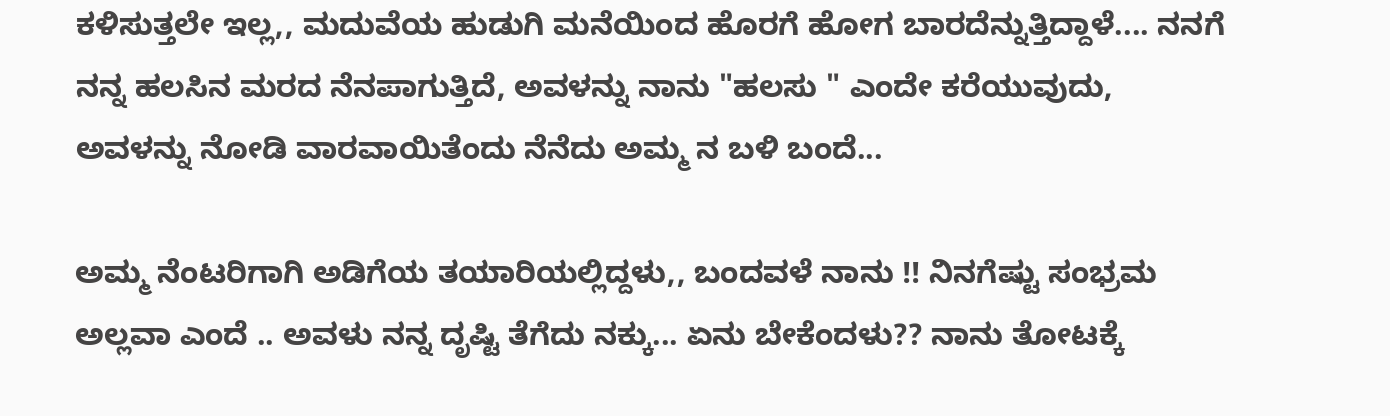ಕಳಿಸುತ್ತಲೇ ಇಲ್ಲ,, ಮದುವೆಯ ಹುಡುಗಿ ಮನೆಯಿಂದ ಹೊರಗೆ ಹೋಗ ಬಾರದೆನ್ನುತ್ತಿದ್ದಾಳೆ.... ನನಗೆ ನನ್ನ ಹಲಸಿನ ಮರದ ನೆನಪಾಗುತ್ತಿದೆ, ಅವಳನ್ನು ನಾನು "ಹಲಸು " ಎಂದೇ ಕರೆಯುವುದು, ಅವಳನ್ನು ನೋಡಿ ವಾರವಾಯಿತೆಂದು ನೆನೆದು ಅಮ್ಮ ನ ಬಳಿ ಬಂದೆ...

ಅಮ್ಮ ನೆಂಟರಿಗಾಗಿ ಅಡಿಗೆಯ ತಯಾರಿಯಲ್ಲಿದ್ದಳು,, ಬಂದವಳೆ ನಾನು !! ನಿನಗೆಷ್ಟು ಸಂಭ್ರಮ ಅಲ್ಲವಾ ಎಂದೆ .. ಅವಳು ನನ್ನ ದೃಷ್ಟಿ ತೆಗೆದು ನಕ್ಕು... ಏನು ಬೇಕೆಂದಳು?? ನಾನು ತೋಟಕ್ಕೆ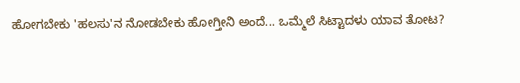ಹೋಗಬೇಕು 'ಹಲಸು'ನ ನೋಡಬೇಕು ಹೋಗ್ತೀನಿ ಅಂದೆ... ಒಮ್ಮೆಲೆ ಸಿಟ್ಟಾದಳು ಯಾವ ತೋಟ?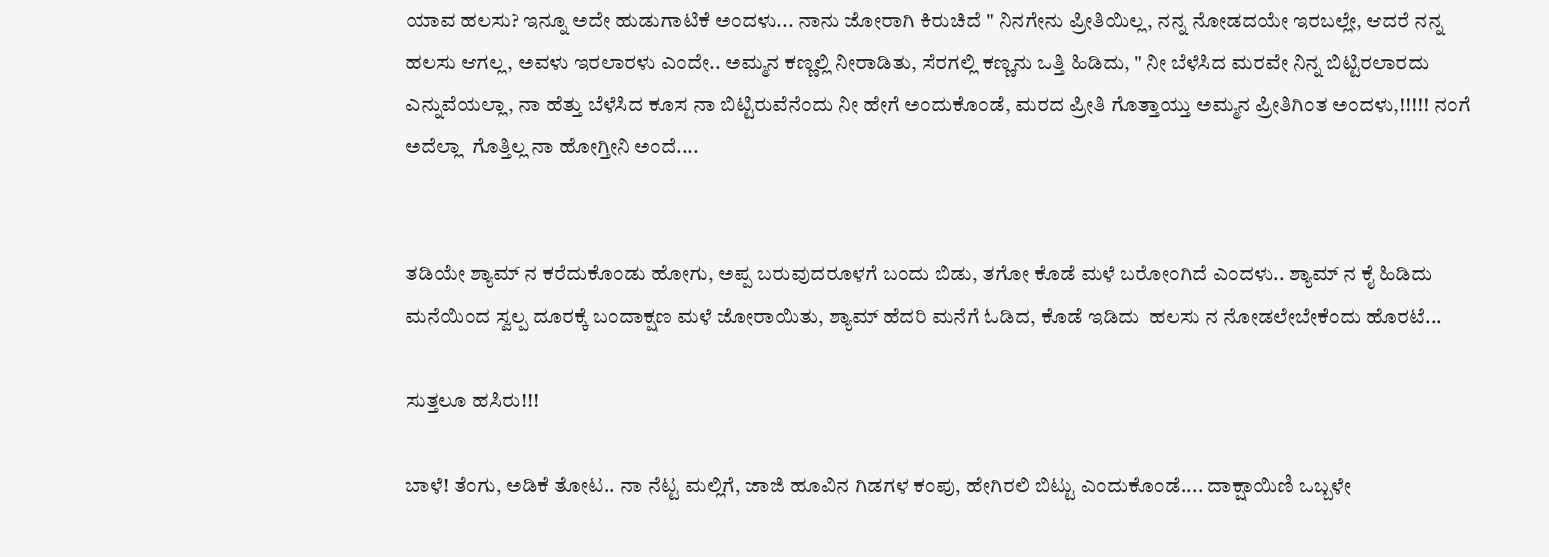ಯಾವ ಹಲಸು? ಇನ್ನೂ ಅದೇ ಹುಡುಗಾಟಿಕೆ ಅಂದಳು... ನಾನು ಜೋರಾಗಿ ಕಿರುಚಿದೆ " ನಿನಗೇನು ಪ್ರೀತಿಯಿಲ್ಲ, ನನ್ನ ನೋಡದಯೇ ಇರಬಲ್ಲೇ, ಆದರೆ ನನ್ನ ಹಲಸು ಆಗಲ್ಲ, ಅವಳು ಇರಲಾರಳು ಎಂದೇ.. ಅಮ್ಮನ ಕಣ್ಣಲ್ಲಿ ನೀರಾಡಿತು, ಸೆರಗಲ್ಲಿ ಕಣ್ಣನು ಒತ್ತಿ ಹಿಡಿದು, " ನೀ ಬೆಳೆಸಿದ ಮರವೇ ನಿನ್ನ ಬಿಟ್ಟಿರಲಾರದು ಎನ್ನುವೆಯಲ್ಲಾ, ನಾ ಹೆತ್ತು ಬೆಳೆಸಿದ ಕೂಸ ನಾ ಬಿಟ್ಟಿರುವೆನೆಂದು ನೀ ಹೇಗೆ ಅಂದುಕೊಂಡೆ, ಮರದ ಪ್ರೀತಿ ಗೊತ್ತಾಯ್ತು ಅಮ್ಮನ ಪ್ರೀತಿಗಿಂತ ಅಂದಳು,!!!!! ನಂಗೆ ಅದೆಲ್ಲಾ  ಗೊತ್ತಿಲ್ಲ ನಾ ಹೋಗ್ತೀನಿ ಅಂದೆ....


ತಡಿಯೇ ಶ್ಯಾಮ್ ನ ಕರೆದುಕೊಂಡು ಹೋಗು, ಅಪ್ಪ ಬರುವುದರೂಳಗೆ ಬಂದು ಬಿಡು, ತಗೋ ಕೊಡೆ ಮಳೆ ಬರೋಂಗಿದೆ ಎಂದಳು.. ಶ್ಯಾಮ್ ನ ಕೈ ಹಿಡಿದು ಮನೆಯಿಂದ ಸ್ವಲ್ಪ ದೂರಕ್ಕೆ ಬಂದಾಕ್ಷಣ ಮಳೆ ಜೋರಾಯಿತು, ಶ್ಯಾಮ್ ಹೆದರಿ ಮನೆಗೆ ಓಡಿದ, ಕೊಡೆ ಇಡಿದು  ಹಲಸು ನ ನೋಡಲೇಬೇಕೆಂದು ಹೊರಟೆ...

ಸುತ್ತಲೂ ಹಸಿರು!!!

ಬಾಳೆ! ತೆಂಗು, ಅಡಿಕೆ ತೋಟ.. ನಾ ನೆಟ್ಟ ಮಲ್ಲಿಗೆ, ಜಾಜಿ ಹೂವಿನ ಗಿಡಗಳ ಕಂಪು, ಹೇಗಿರಲಿ ಬಿಟ್ಟು ಎಂದುಕೊಂಡೆ.... ದಾಕ್ಷಾಯಿಣಿ ಒಬ್ಬಳೇ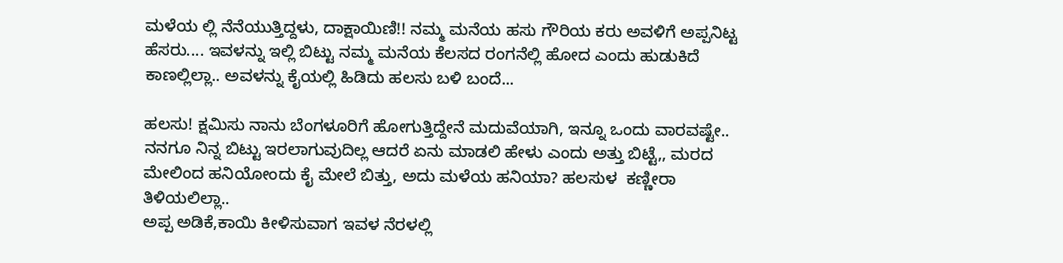ಮಳೆಯ ಲ್ಲಿ ನೆನೆಯುತ್ತಿದ್ದಳು, ದಾಕ್ಷಾಯಿಣಿ!! ನಮ್ಮ ಮನೆಯ ಹಸು ಗೌರಿಯ ಕರು ಅವಳಿಗೆ ಅಪ್ಪನಿಟ್ಟ ಹೆಸರು.... ಇವಳನ್ನು ಇಲ್ಲಿ ಬಿಟ್ಟು ನಮ್ಮ ಮನೆಯ ಕೆಲಸದ ರಂಗನೆಲ್ಲಿ ಹೋದ ಎಂದು ಹುಡುಕಿದೆ ಕಾಣಲ್ಲಿಲ್ಲಾ.. ಅವಳನ್ನು ಕೈಯಲ್ಲಿ ಹಿಡಿದು ಹಲಸು ಬಳಿ ಬಂದೆ...

ಹಲಸು! ಕ್ಷಮಿಸು ನಾನು ಬೆಂಗಳೂರಿಗೆ ಹೋಗುತ್ತಿದ್ದೇನೆ ಮದುವೆಯಾಗಿ, ಇನ್ನೂ ಒಂದು ವಾರವಷ್ಟೇ.. ನನಗೂ ನಿನ್ನ ಬಿಟ್ಟು ಇರಲಾಗುವುದಿಲ್ಲ ಆದರೆ ಏನು ಮಾಡಲಿ ಹೇಳು ಎಂದು ಅತ್ತು ಬಿಟ್ಟೆ,, ಮರದ ಮೇಲಿಂದ ಹನಿಯೋಂದು ಕೈ ಮೇಲೆ ಬಿತ್ತು, ಅದು ಮಳೆಯ ಹನಿಯಾ? ಹಲಸುಳ  ಕಣ್ಣೀರಾ ತಿಳಿಯಲಿಲ್ಲಾ..
ಅಪ್ಪ ಅಡಿಕೆ,ಕಾಯಿ ಕೀಳಿಸುವಾಗ ಇವಳ ನೆರಳಲ್ಲಿ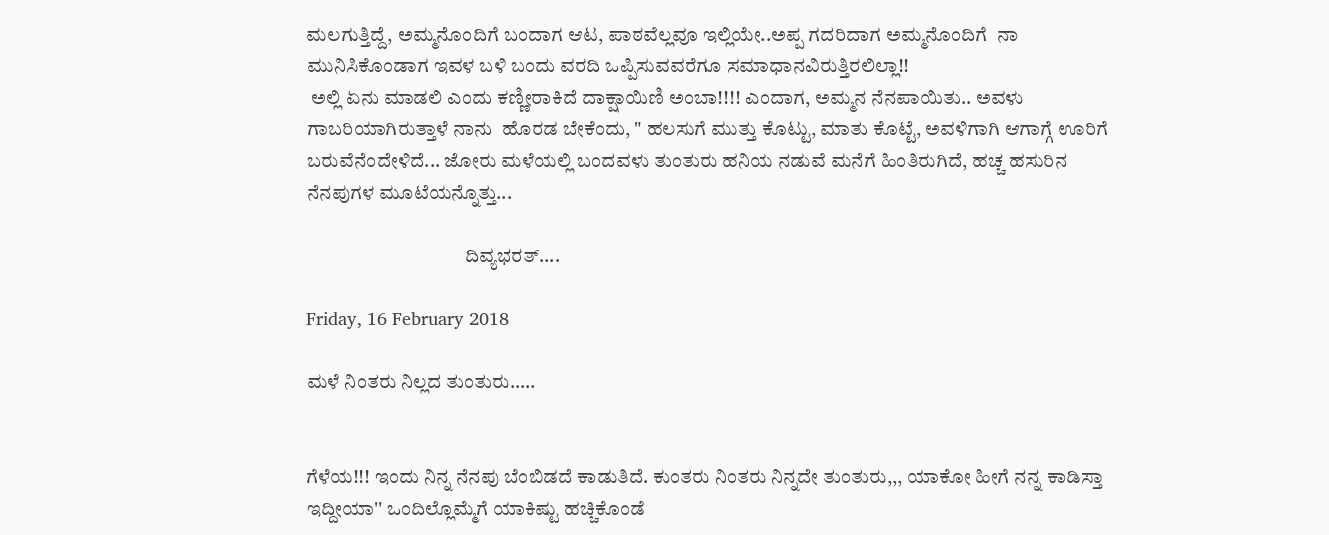ಮಲಗುತ್ತಿದ್ದೆ, ಅಮ್ಮನೊಂದಿಗೆ ಬಂದಾಗ ಆಟ, ಪಾಠವೆಲ್ಲವೂ ಇಲ್ಲಿಯೇ..ಅಪ್ಪ ಗದರಿದಾಗ ಅಮ್ಮನೊಂದಿಗೆ  ನಾ ಮುನಿಸಿಕೊಂಡಾಗ ಇವಳ ಬಳಿ ಬಂದು ವರದಿ ಒಪ್ಪಿಸುವವರೆಗೂ ಸಮಾಧಾನವಿರುತ್ತಿರಲಿಲ್ಲಾ!!
 ಅಲ್ಲಿ ಏನು ಮಾಡಲಿ ಎಂದು ಕಣ್ಣೀರಾಕಿದೆ ದಾಕ್ಷಾಯಿಣಿ ಅಂಬಾ!!!! ಎಂದಾಗ, ಅಮ್ಮನ ನೆನಪಾಯಿತು.. ಅವಳು ಗಾಬರಿಯಾಗಿರುತ್ತಾಳೆ ನಾನು  ಹೊರಡ ಬೇಕೆಂದು, " ಹಲಸುಗೆ ಮುತ್ತು ಕೊಟ್ಟು, ಮಾತು ಕೊಟ್ಟೆ, ಅವಳಿಗಾಗಿ ಆಗಾಗ್ಗೆ ಊರಿಗೆ ಬರುವೆನೆಂದೇಳಿದೆ... ಜೋರು ಮಳೆಯಲ್ಲಿ ಬಂದವಳು ತುಂತುರು ಹನಿಯ ನಡುವೆ ಮನೆಗೆ ಹಿಂತಿರುಗಿದೆ, ಹಚ್ಚ ಹಸುರಿನ ನೆನಪುಗಳ ಮೂಟೆಯನ್ನೊತ್ತು...

                                        ದಿವ್ಯಭರತ್....

Friday, 16 February 2018

ಮಳೆ ನಿಂತರು ನಿಲ್ಲದ ತುಂತುರು…..


ಗೆಳೆಯ!!! ಇಂದು ನಿನ್ನ ನೆನಪು ಬೆಂಬಿಡದೆ ಕಾಡುತಿದೆ. ಕುಂತರು ನಿಂತರು ನಿನ್ನದೇ ತುಂತುರು,,, ಯಾಕೋ ಹೀಗೆ ನನ್ನ ಕಾಡಿಸ್ತಾ ಇದ್ದೀಯಾ'' ಒಂದಿಲ್ಲೊಮ್ಮೆಗೆ ಯಾಕಿಷ್ಟು ಹಚ್ಚಿಕೊಂಡೆ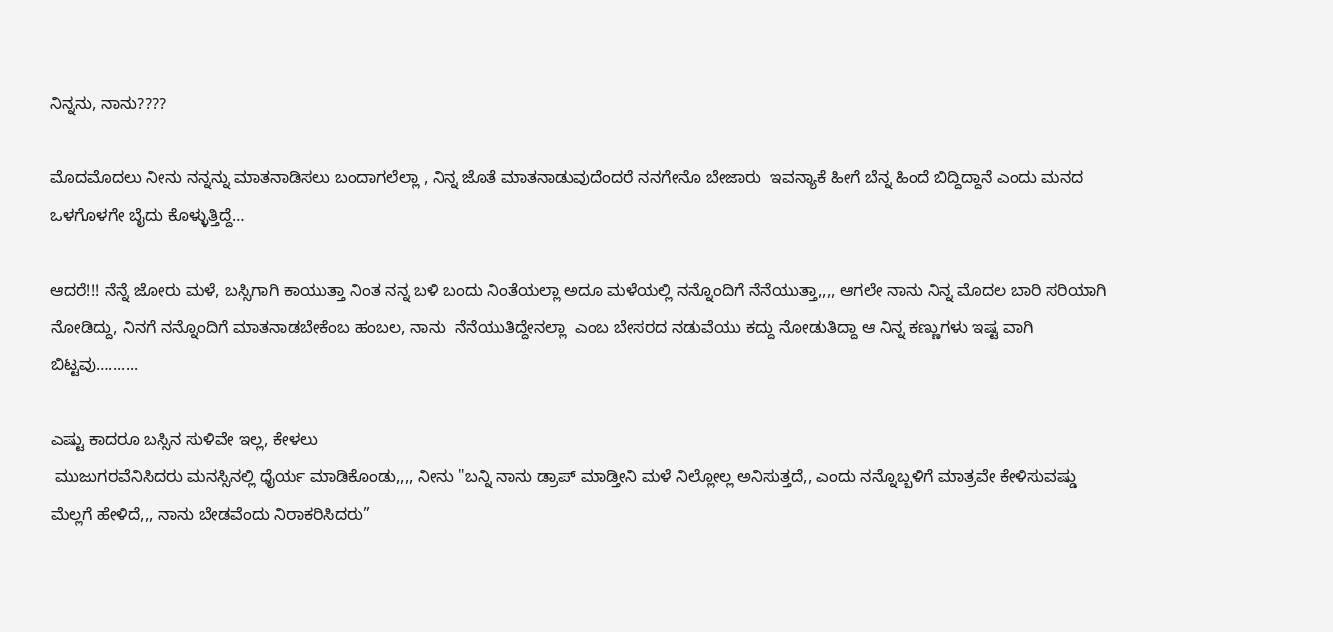ನಿನ್ನನು, ನಾನು????

ಮೊದಮೊದಲು ನೀನು ನನ್ನನ್ನು ಮಾತನಾಡಿಸಲು ಬಂದಾಗಲೆಲ್ಲಾ , ನಿನ್ನ ಜೊತೆ ಮಾತನಾಡುವುದೆಂದರೆ ನನಗೇನೊ ಬೇಜಾರು  ಇವನ್ಯಾಕೆ ಹೀಗೆ ಬೆನ್ನ ಹಿಂದೆ ಬಿದ್ದಿದ್ದಾನೆ ಎಂದು ಮನದ ಒಳಗೊಳಗೇ ಬೈದು ಕೊಳ್ಳುತ್ತಿದ್ದೆ…

ಆದರೆ!!! ನೆನ್ನೆ ಜೋರು ಮಳೆ, ಬಸ್ಸಿಗಾಗಿ ಕಾಯುತ್ತಾ ನಿಂತ ನನ್ನ ಬಳಿ ಬಂದು ನಿಂತೆಯಲ್ಲಾ ಅದೂ ಮಳೆಯಲ್ಲಿ ನನ್ನೊಂದಿಗೆ ನೆನೆಯುತ್ತಾ,,,, ಆಗಲೇ ನಾನು ನಿನ್ನ ಮೊದಲ ಬಾರಿ ಸರಿಯಾಗಿ ನೋಡಿದ್ದು, ನಿನಗೆ ನನ್ನೊಂದಿಗೆ ಮಾತನಾಡಬೇಕೆಂಬ ಹಂಬಲ, ನಾನು  ನೆನೆಯುತಿದ್ದೇನಲ್ಲಾ  ಎಂಬ ಬೇಸರದ ನಡುವೆಯು ಕದ್ದು ನೋಡುತಿದ್ದಾ ಆ ನಿನ್ನ ಕಣ್ಣುಗಳು ಇಷ್ಟ ವಾಗಿ ಬಿಟ್ಟವು….......

ಎಷ್ಟು ಕಾದರೂ ಬಸ್ಸಿನ ಸುಳಿವೇ ಇಲ್ಲ, ಕೇಳಲು
 ಮುಜುಗರವೆನಿಸಿದರು ಮನಸ್ಸಿನಲ್ಲಿ ಧೈರ್ಯ ಮಾಡಿಕೊಂಡು,,,, ನೀನು "ಬನ್ನಿ ನಾನು ಡ್ರಾಪ್ ಮಾಡ್ತೀನಿ ಮಳೆ ನಿಲ್ಲೋಲ್ಲ ಅನಿಸುತ್ತದೆ,, ಎಂದು ನನ್ನೊಬ್ಬಳಿಗೆ ಮಾತ್ರವೇ ಕೇಳಿಸುವಷ್ಡು ಮೆಲ್ಲಗೆ ಹೇಳಿದೆ,,, ನಾನು ಬೇಡವೆಂದು ನಿರಾಕರಿಸಿದರು”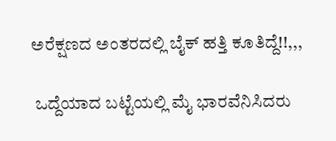ಅರೆಕ್ಷಣದ ಅಂತರದಲ್ಲಿ ಬೈಕ್‌‌‌ ಹತ್ತಿ ಕೂತಿದ್ದೆ!!,,,

 ಒದ್ದೆಯಾದ ಬಟ್ಟೆಯಲ್ಲಿ ಮೈ ಭಾರವೆನಿಸಿದರು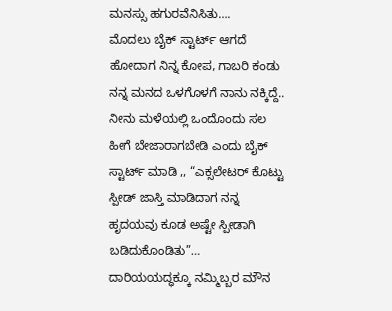ಮನಸ್ಸು ಹಗುರವೆನಿಸಿತು….
ಮೊದಲು ಬೈಕ್ ಸ್ಟಾರ್ಟ್ ಆಗದೆ ಹೋದಾಗ ನಿನ್ನ ಕೋಪ, ಗಾಬರಿ ಕಂಡು ನನ್ನ ಮನದ ಒಳಗೊಳಗೆ ನಾನು ನಕ್ಕಿದ್ದೆ.. ನೀನು ಮಳೆಯಲ್ಲಿ ಒಂದೊಂದು ಸಲ ಹೀಗೆ ಬೇಜಾರಾಗಬೇಡಿ ಎಂದು ಬೈಕ್ ಸ್ಟಾರ್ಟ್ ಮಾಡಿ ,, “ಎಕ್ಸಲೇಟರ್ ಕೊಟ್ಟು ಸ್ಪೀಡ್ ಜಾಸ್ತಿ ಮಾಡಿದಾಗ ನನ್ನ ಹೃದಯವು ಕೂಡ ಅಷ್ಟೇ ಸ್ಪೀಡಾಗಿ ಬಡಿದುಕೊಂಡಿತು”…
ದಾರಿಯಯದ್ಧಕ್ಕೂ ನಮ್ಮಿಬ್ಬರ ಮೌನ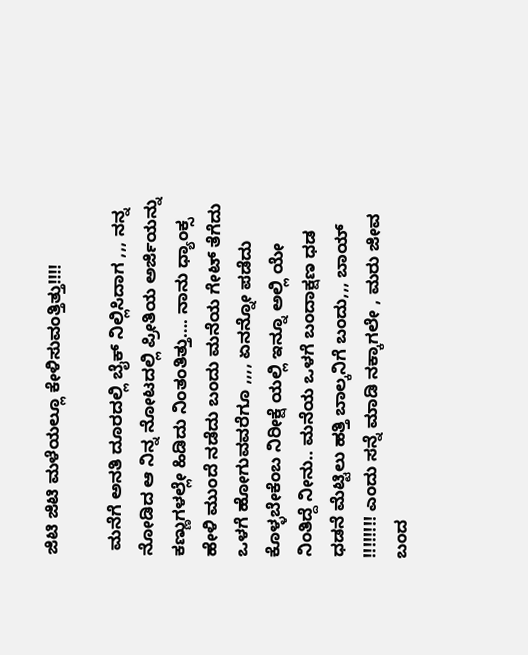ಜಿಟಿ ಜಿಟಿ ಮಳೆಯಲ್ಲೂ ಕೇಳಿಸುವಂತ್ತಿತ್ತು!!!!

 ಮನೆಗೆ ಅನತಿ ದೂರದಲ್ಲಿ ಬೈಕ್ ನಿಲ್ಲಿಸಿದಾಗ ,,, ನನ್ನ ನೋಡಿದ ಆ ನಿನ್ನ ನೋಟದಲ್ಲಿ ಪ್ರೀತಿಯ ಅರ್ಜಿಯನ್ನು ಕಣ್ಣುಗಳಲ್ಲೇ ಹಿಡಿದು ನಿಂತಂತಿತ್ತು…. ನಾನು ಧ್ಯಾಂಕ್ಸ ಹೇಳಿ ಮುಂದೆ ನಡೆದು ಬಂದು ಮನೆಯ ಗೇಟ್ ತೆಗೆದು ಒಳಗೆ ಹೋಗುವವರೆಗೂ ,,,, ಏನನ್ನೋ ಪಡೆದು ಕೊಳ್ಳಬೇಕೆಂಬ ನಿರೀಕ್ಷೆ ಯಲ್ಲಿ ಇನ್ನೂ ಅಲ್ಲಿ ಯೇ ನಿಂತಿದ್ದೆ ನೀನು.. ಮನೆಯ ಒಳಗೆ ಬಂದಾಕ್ಷಣ ಧಡ ಧಡನೆ ಮೆಟ್ಟಿಲು ಹತ್ತಿ ಬಾಲ್ಕನಿಗೆ ಬಂದು,,, ಬಾಯ್ !!!!!!!! ಎಂದು ಸನ್ನೆ ಮಾಡಿ ನಕ್ಕಾಗಲೇ , ಮರು ಜೀವ ಬಂದ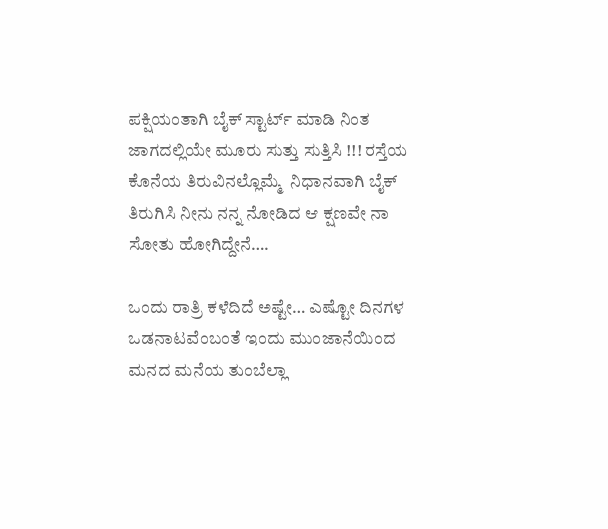ಪಕ್ಷಿಯಂತಾಗಿ ಬೈಕ್ ಸ್ಟಾರ್ಟ್ ಮಾಡಿ ನಿಂತ ಜಾಗದಲ್ಲಿಯೇ ಮೂರು ಸುತ್ತು ಸುತ್ತಿಸಿ !!! ರಸ್ತೆಯ ಕೊನೆಯ ತಿರುವಿನಲ್ಲೊಮ್ಮೆ  ನಿಧಾನವಾಗಿ ಬೈಕ್ ತಿರುಗಿಸಿ ನೀನು ನನ್ನ ನೋಡಿದ ಆ ಕ್ಷಣವೇ ನಾ ಸೋತು ಹೋಗಿದ್ದೇನೆ….

ಒಂದು ರಾತ್ರಿ ಕಳೆದಿದೆ ಅಷ್ಟೇ… ಎಷ್ಟೋ ದಿನಗಳ ಒಡನಾಟವೆಂಬಂತೆ ಇಂದು ಮುಂಜಾನೆಯಿಂದ ಮನದ ಮನೆಯ ತುಂಬೆಲ್ಲಾ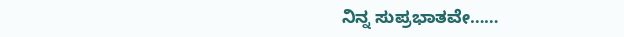ನಿನ್ನ ಸುಪ್ರಭಾತವೇ……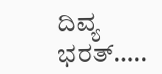ದಿವ್ಯ ಭರತ್…..